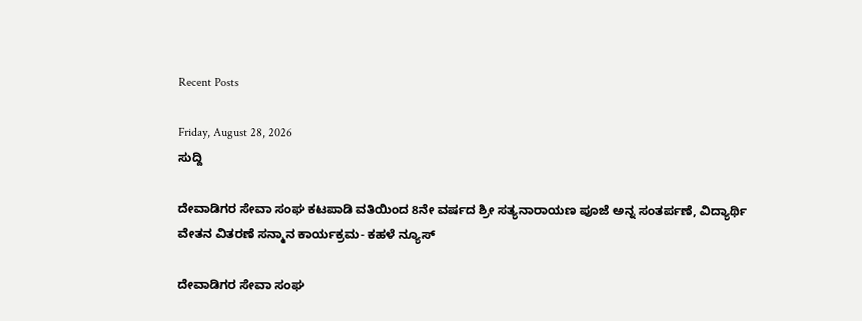Recent Posts

Friday, August 28, 2026
ಸುದ್ದಿ

ದೇವಾಡಿಗರ ಸೇವಾ ಸಂಘ ಕಟಪಾಡಿ ವತಿಯಿಂದ 8ನೇ ವರ್ಷದ ಶ್ರೀ ಸತ್ಯನಾರಾಯಣ ಪೂಜೆ ಅನ್ನ ಸಂತರ್ಪಣೆ, ವಿದ್ಯಾರ್ಥಿ ವೇತನ ವಿತರಣೆ ಸನ್ಮಾನ ಕಾರ್ಯಕ್ರಮ- ಕಹಳೆ ನ್ಯೂಸ್

ದೇವಾಡಿಗರ ಸೇವಾ ಸಂಘ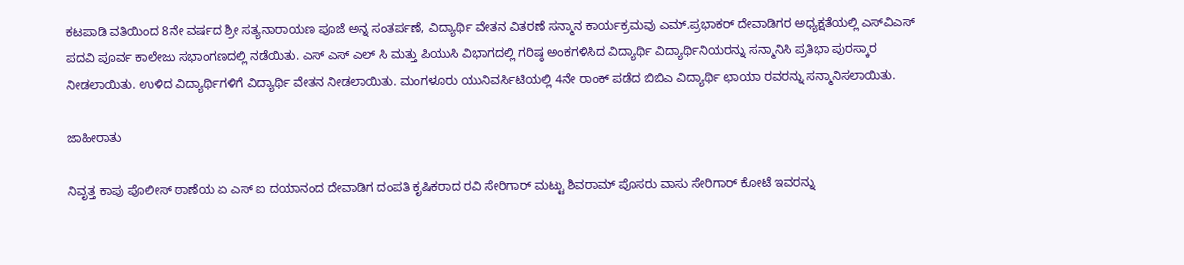ಕಟಪಾಡಿ ವತಿಯಿಂದ 8ನೇ ವರ್ಷದ ಶ್ರೀ ಸತ್ಯನಾರಾಯಣ ಪೂಜೆ ಅನ್ನ ಸಂತರ್ಪಣೆ, ವಿದ್ಯಾರ್ಥಿ ವೇತನ ವಿತರಣೆ ಸನ್ಮಾನ ಕಾರ್ಯಕ್ರಮವು ಎಮ್.ಪ್ರಭಾಕರ್ ದೇವಾಡಿಗರ ಅಧ್ಯಕ್ಷತೆಯಲ್ಲಿ ಎಸ್‌ವಿಎಸ್ ಪದವಿ ಪೂರ್ವ ಕಾಲೇಜು ಸಭಾಂಗಣದಲ್ಲಿ ನಡೆಯಿತು. ಎಸ್ ಎಸ್ ಎಲ್ ಸಿ ಮತ್ತು ಪಿಯುಸಿ ವಿಭಾಗದಲ್ಲಿ ಗರಿಷ್ಠ ಅಂಕಗಳಿಸಿದ ವಿದ್ಯಾರ್ಥಿ ವಿದ್ಯಾರ್ಥಿನಿಯರನ್ನು ಸನ್ಮಾನಿಸಿ ಪ್ರತಿಭಾ ಪುರಸ್ಕಾರ ನೀಡಲಾಯಿತು. ಉಳಿದ ವಿದ್ಯಾರ್ಥಿಗಳಿಗೆ ವಿದ್ಯಾರ್ಥಿ ವೇತನ ನೀಡಲಾಯಿತು. ಮಂಗಳೂರು ಯುನಿವರ್ಸಿಟಿಯಲ್ಲಿ 4ನೇ ರಾಂಕ್ ಪಡೆದ ಬಿಬಿಎ ವಿದ್ಯಾರ್ಥಿ ಛಾಯಾ ರವರನ್ನು ಸನ್ಮಾನಿಸಲಾಯಿತು.

ಜಾಹೀರಾತು

ನಿವೃತ್ತ ಕಾಪು ಪೊಲೀಸ್ ಠಾಣೆಯ ಏ ಎಸ್ ಐ ದಯಾನಂದ ದೇವಾಡಿಗ ದಂಪತಿ ಕೃಷಿಕರಾದ ರವಿ ಸೇರಿಗಾರ್ ಮಟ್ಟು ಶಿವರಾಮ್ ಪೊಸರು ವಾಸು ಸೇರಿಗಾರ್ ಕೋಟೆ ಇವರನ್ನು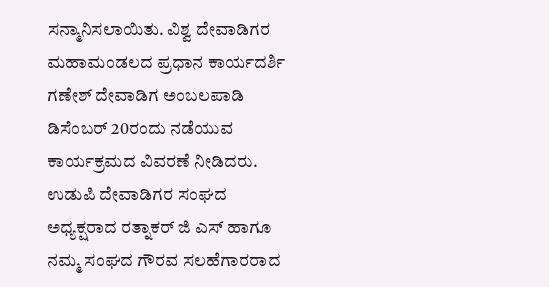ಸನ್ಮಾನಿಸಲಾಯಿತು. ವಿಶ್ವ ದೇವಾಡಿಗರ ಮಹಾಮಂಡಲದ ಪ್ರಧಾನ ಕಾರ್ಯದರ್ಶಿ ಗಣೇಶ್ ದೇವಾಡಿಗ ಅಂಬಲಪಾಡಿ ಡಿಸೆಂಬರ್ 20ರಂದು ನಡೆಯುವ ಕಾರ್ಯಕ್ರಮದ ವಿವರಣೆ ನೀಡಿದರು. ಉಡುಪಿ ದೇವಾಡಿಗರ ಸಂಘದ ಅಧ್ಯಕ್ಷರಾದ ರತ್ನಾಕರ್ ಜಿ ಎಸ್ ಹಾಗೂ ನಮ್ಮ ಸಂಘದ ಗೌರವ ಸಲಹೆಗಾರರಾದ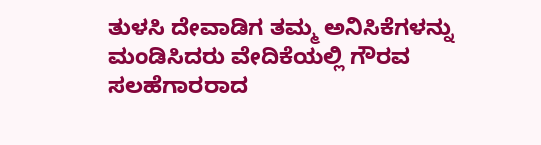ತುಳಸಿ ದೇವಾಡಿಗ ತಮ್ಮ ಅನಿಸಿಕೆಗಳನ್ನು ಮಂಡಿಸಿದರು ವೇದಿಕೆಯಲ್ಲಿ ಗೌರವ ಸಲಹೆಗಾರರಾದ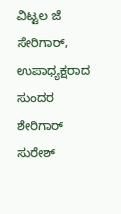ವಿಟ್ಟಲ ಜೆ ಸೇರಿಗಾರ್, ಉಪಾಧ್ಯಕ್ಷರಾದ ಸುಂದರ ಶೇರಿಗಾರ್ ಸುರೇಶ್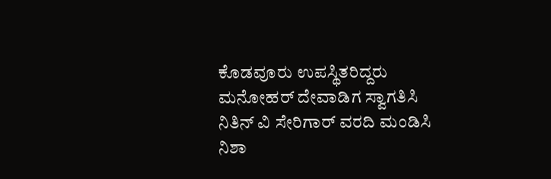ಕೊಡವೂರು ಉಪಸ್ಥಿತರಿದ್ದರು ಮನೋಹರ್ ದೇವಾಡಿಗ ಸ್ವಾಗತಿಸಿ ನಿತಿನ್ ವಿ ಸೇರಿಗಾರ್ ವರದಿ ಮಂಡಿಸಿ ನಿಶಾ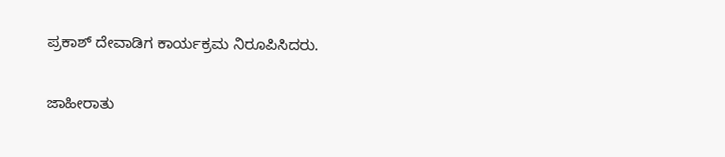ಪ್ರಕಾಶ್ ದೇವಾಡಿಗ ಕಾರ್ಯಕ್ರಮ ನಿರೂಪಿಸಿದರು.

ಜಾಹೀರಾತು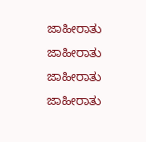ಜಾಹೀರಾತು
ಜಾಹೀರಾತು
ಜಾಹೀರಾತು
ಜಾಹೀರಾತು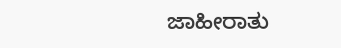ಜಾಹೀರಾತು